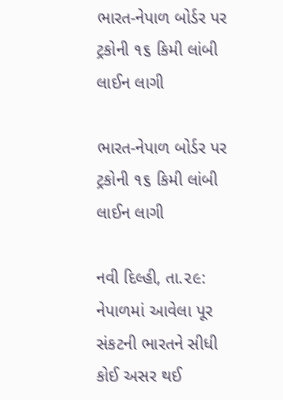ભારત-નેપાળ બોર્ડર પર ટ્રકોની ૧૬ કિમી લાંબી લાઈન લાગી

ભારત-નેપાળ બોર્ડર પર ટ્રકોની ૧૬ કિમી લાંબી લાઈન લાગી

નવી દિલ્હી, તા.૨૯:
નેપાળમાં આવેલા પૂર સંકટની ભારતને સીધી કોઈ અસર થઈ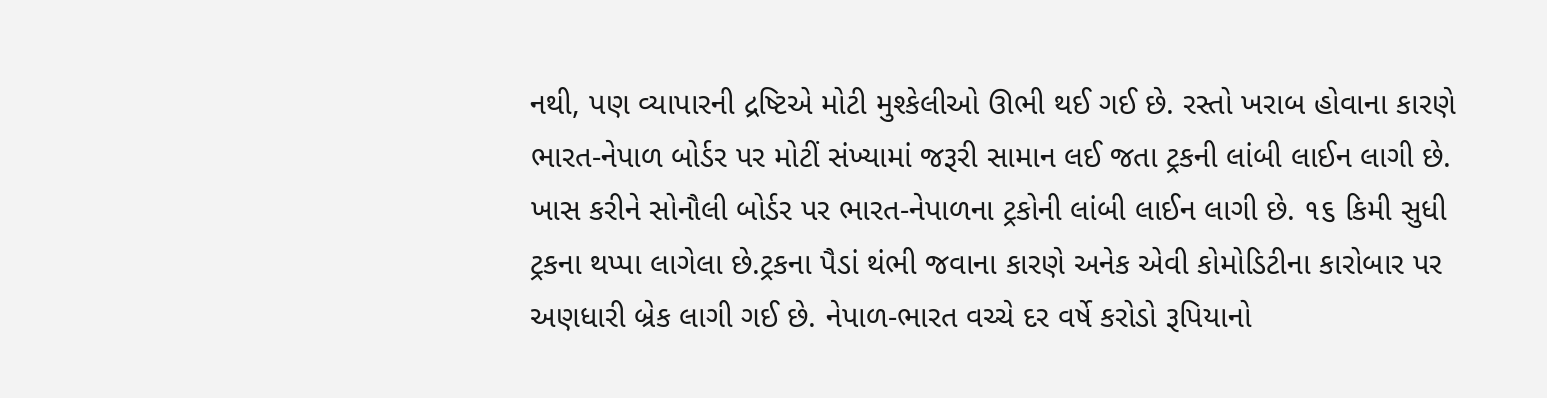નથી, પણ વ્યાપારની દ્રષ્ટિએ મોટી મુશ્કેલીઓ ઊભી થઈ ગઈ છે. રસ્તો ખરાબ હોવાના કારણે ભારત-નેપાળ બોર્ડર પર મોટીં સંખ્યામાં જરૂરી સામાન લઈ જતા ટ્રકની લાંબી લાઈન લાગી છે. ખાસ કરીને સોનૌલી બોર્ડર પર ભારત-નેપાળના ટ્રકોની લાંબી લાઈન લાગી છે. ૧૬ કિમી સુધી ટ્રકના થપ્પા લાગેલા છે.ટ્રકના પૈડાં થંભી જવાના કારણે અનેક એવી કોમોડિટીના કારોબાર પર અણધારી બ્રેક લાગી ગઈ છે. નેપાળ-ભારત વચ્ચે દર વર્ષે કરોડો રૂપિયાનો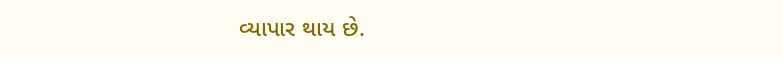વ્યાપાર થાય છે.